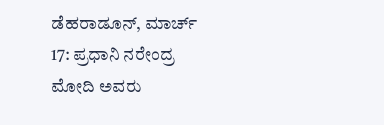ಡೆಹರಾಡೂನ್, ಮಾರ್ಚ್ 17: ಪ್ರಧಾನಿ ನರೇಂದ್ರ ಮೋದಿ ಅವರು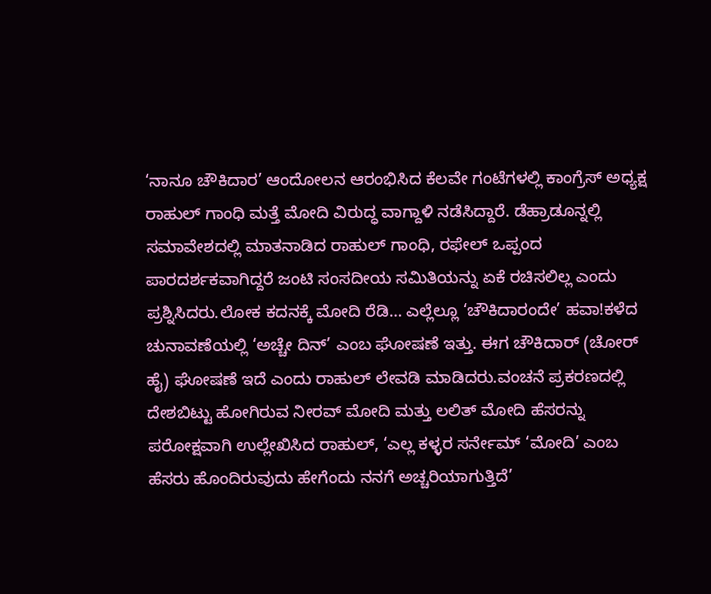‘ನಾನೂ ಚೌಕಿದಾರ’ ಆಂದೋಲನ ಆರಂಭಿಸಿದ ಕೆಲವೇ ಗಂಟೆಗಳಲ್ಲಿ ಕಾಂಗ್ರೆಸ್ ಅಧ್ಯಕ್ಷ ರಾಹುಲ್ ಗಾಂಧಿ ಮತ್ತೆ ಮೋದಿ ವಿರುದ್ಧ ವಾಗ್ದಾಳಿ ನಡೆಸಿದ್ದಾರೆ. ಡೆಹ್ರಾಡೂನ್ನಲ್ಲಿ ಸಮಾವೇಶದಲ್ಲಿ ಮಾತನಾಡಿದ ರಾಹುಲ್ ಗಾಂಧಿ, ರಫೇಲ್ ಒಪ್ಪಂದ ಪಾರದರ್ಶಕವಾಗಿದ್ದರೆ ಜಂಟಿ ಸಂಸದೀಯ ಸಮಿತಿಯನ್ನು ಏಕೆ ರಚಿಸಲಿಲ್ಲ ಎಂದು ಪ್ರಶ್ನಿಸಿದರು.ಲೋಕ ಕದನಕ್ಕೆ ಮೋದಿ ರೆಡಿ… ಎಲ್ಲೆಲ್ಲೂ ‘ಚೌಕಿದಾರಂದೇ’ ಹವಾ!ಕಳೆದ ಚುನಾವಣೆಯಲ್ಲಿ ‘ಅಚ್ಚೇ ದಿನ್’ ಎಂಬ ಘೋಷಣೆ ಇತ್ತು. ಈಗ ಚೌಕಿದಾರ್ (ಚೋರ್ ಹೈ) ಘೋಷಣೆ ಇದೆ ಎಂದು ರಾಹುಲ್ ಲೇವಡಿ ಮಾಡಿದರು.ವಂಚನೆ ಪ್ರಕರಣದಲ್ಲಿ ದೇಶಬಿಟ್ಟು ಹೋಗಿರುವ ನೀರವ್ ಮೋದಿ ಮತ್ತು ಲಲಿತ್ ಮೋದಿ ಹೆಸರನ್ನು ಪರೋಕ್ಷವಾಗಿ ಉಲ್ಲೇಖಿಸಿದ ರಾಹುಲ್, ‘ಎಲ್ಲ ಕಳ್ಳರ ಸರ್ನೇಮ್ ‘ಮೋದಿ’ ಎಂಬ ಹೆಸರು ಹೊಂದಿರುವುದು ಹೇಗೆಂದು ನನಗೆ ಅಚ್ಚರಿಯಾಗುತ್ತಿದೆ’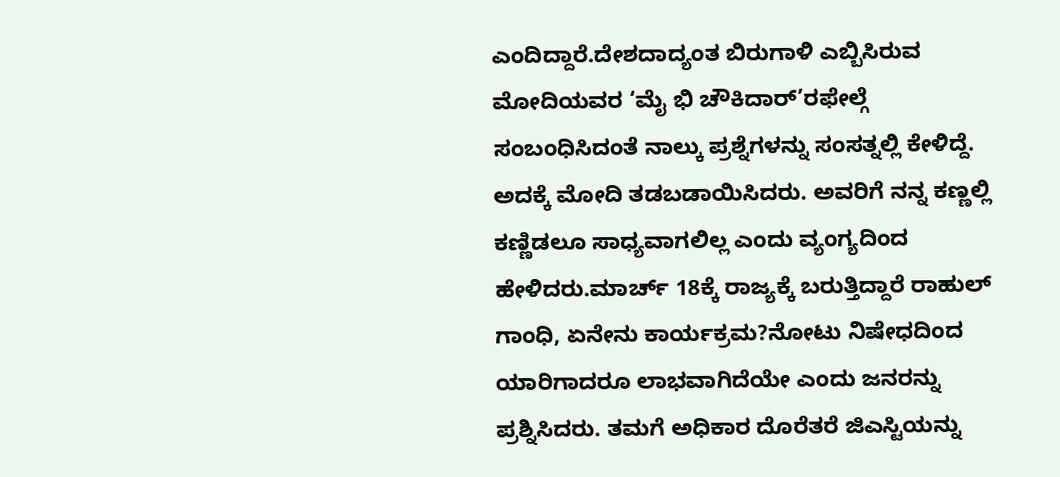ಎಂದಿದ್ದಾರೆ.ದೇಶದಾದ್ಯಂತ ಬಿರುಗಾಳಿ ಎಬ್ಬಿಸಿರುವ ಮೋದಿಯವರ ‘ಮೈ ಭಿ ಚೌಕಿದಾರ್’ರಫೇಲ್ಗೆ ಸಂಬಂಧಿಸಿದಂತೆ ನಾಲ್ಕು ಪ್ರಶ್ನೆಗಳನ್ನು ಸಂಸತ್ನಲ್ಲಿ ಕೇಳಿದ್ದೆ. ಅದಕ್ಕೆ ಮೋದಿ ತಡಬಡಾಯಿಸಿದರು. ಅವರಿಗೆ ನನ್ನ ಕಣ್ಣಲ್ಲಿ ಕಣ್ಣಿಡಲೂ ಸಾಧ್ಯವಾಗಲಿಲ್ಲ ಎಂದು ವ್ಯಂಗ್ಯದಿಂದ ಹೇಳಿದರು.ಮಾರ್ಚ್ 18ಕ್ಕೆ ರಾಜ್ಯಕ್ಕೆ ಬರುತ್ತಿದ್ದಾರೆ ರಾಹುಲ್ ಗಾಂಧಿ, ಏನೇನು ಕಾರ್ಯಕ್ರಮ?ನೋಟು ನಿಷೇಧದಿಂದ ಯಾರಿಗಾದರೂ ಲಾಭವಾಗಿದೆಯೇ ಎಂದು ಜನರನ್ನು ಪ್ರಶ್ನಿಸಿದರು. ತಮಗೆ ಅಧಿಕಾರ ದೊರೆತರೆ ಜಿಎಸ್ಟಿಯನ್ನು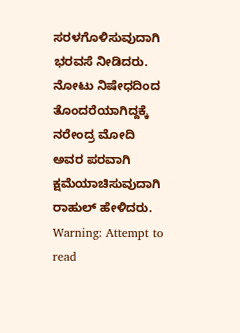ಸರಳಗೊಳಿಸುವುದಾಗಿ ಭರವಸೆ ನೀಡಿದರು. ನೋಟು ನಿಷೇಧದಿಂದ ತೊಂದರೆಯಾಗಿದ್ದಕ್ಕೆ ನರೇಂದ್ರ ಮೋದಿ ಅವರ ಪರವಾಗಿ ಕ್ಷಮೆಯಾಚಿಸುವುದಾಗಿ ರಾಹುಲ್ ಹೇಳಿದರು.
Warning: Attempt to read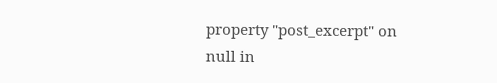property "post_excerpt" on null in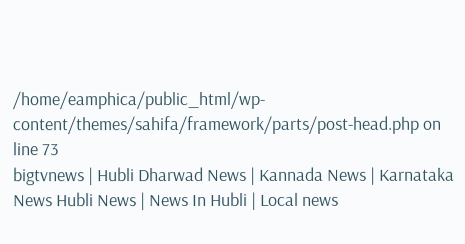/home/eamphica/public_html/wp-content/themes/sahifa/framework/parts/post-head.php on line 73
bigtvnews | Hubli Dharwad News | Kannada News | Karnataka News Hubli News | News In Hubli | Local news